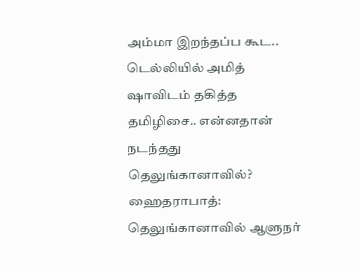அம்மா இறந்தப்ப கூட.. டெல்லியில் அமித் ஷாவிடம் தகித்த தமிழிசை.. என்னதான் நடந்தது தெலுங்கானாவில்?
ஹைதராபாத்: தெலுங்கானாவில் ஆளுநர்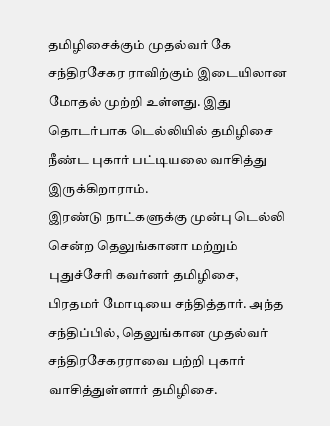தமிழிசைக்கும் முதல்வர் கே சந்திரசேகர ராவிற்கும் இடையிலான மோதல் முற்றி உள்ளது. இது தொடர்பாக டெல்லியில் தமிழிசை நீண்ட புகார் பட்டியலை வாசித்து இருக்கிறாராம்.
இரண்டு நாட்களுக்கு முன்பு டெல்லி சென்ற தெலுங்கானா மற்றும் புதுச்சேரி கவர்னர் தமிழிசை, பிரதமர் மோடியை சந்தித்தார். அந்த சந்திப்பில், தெலுங்கான முதல்வர் சந்திரசேகரராவை பற்றி புகார் வாசித்துள்ளார் தமிழிசை.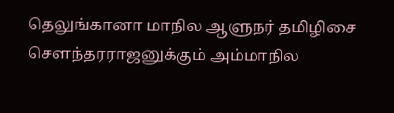தெலுங்கானா மாநில ஆளுநர் தமிழிசை சௌந்தரராஜனுக்கும் அம்மாநில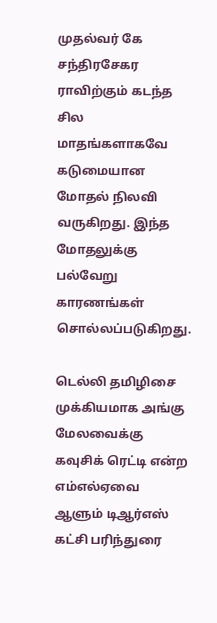முதல்வர் கே சந்திரசேகர ராவிற்கும் கடந்த சில மாதங்களாகவே கடுமையான மோதல் நிலவி வருகிறது. இந்த மோதலுக்கு பல்வேறு காரணங்கள் சொல்லப்படுகிறது.

டெல்லி தமிழிசை
முக்கியமாக அங்கு மேலவைக்கு கவுசிக் ரெட்டி என்ற எம்எல்ஏவை ஆளும் டிஆர்எஸ் கட்சி பரிந்துரை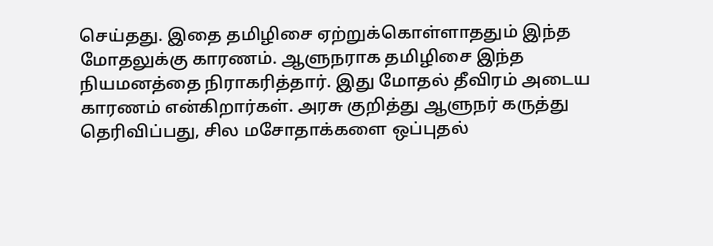செய்தது. இதை தமிழிசை ஏற்றுக்கொள்ளாததும் இந்த மோதலுக்கு காரணம். ஆளுநராக தமிழிசை இந்த நியமனத்தை நிராகரித்தார். இது மோதல் தீவிரம் அடைய காரணம் என்கிறார்கள். அரசு குறித்து ஆளுநர் கருத்து தெரிவிப்பது, சில மசோதாக்களை ஒப்புதல்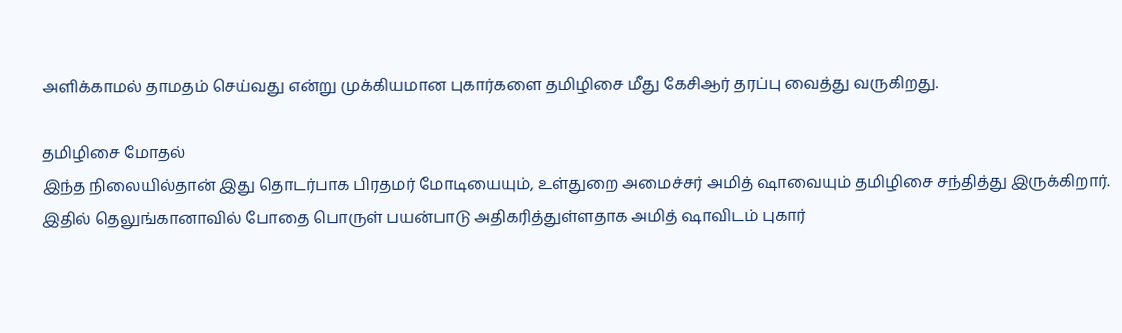அளிக்காமல் தாமதம் செய்வது என்று முக்கியமான புகார்களை தமிழிசை மீது கேசிஆர் தரப்பு வைத்து வருகிறது.

தமிழிசை மோதல்
இந்த நிலையில்தான் இது தொடர்பாக பிரதமர் மோடியையும், உள்துறை அமைச்சர் அமித் ஷாவையும் தமிழிசை சந்தித்து இருக்கிறார். இதில் தெலுங்கானாவில் போதை பொருள் பயன்பாடு அதிகரித்துள்ளதாக அமித் ஷாவிடம் புகார்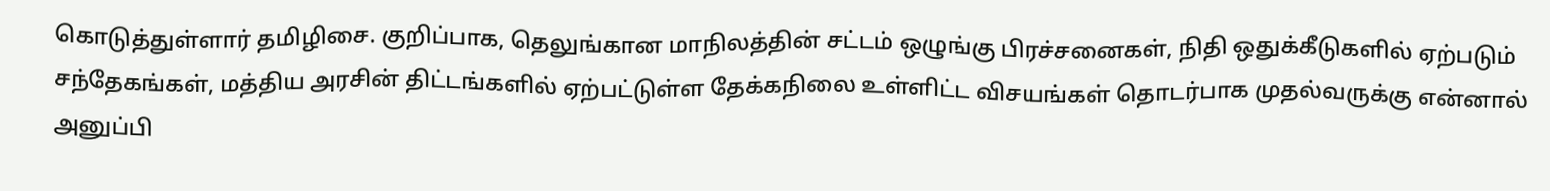கொடுத்துள்ளார் தமிழிசை. குறிப்பாக, தெலுங்கான மாநிலத்தின் சட்டம் ஒழுங்கு பிரச்சனைகள், நிதி ஒதுக்கீடுகளில் ஏற்படும் சந்தேகங்கள், மத்திய அரசின் திட்டங்களில் ஏற்பட்டுள்ள தேக்கநிலை உள்ளிட்ட விசயங்கள் தொடர்பாக முதல்வருக்கு என்னால் அனுப்பி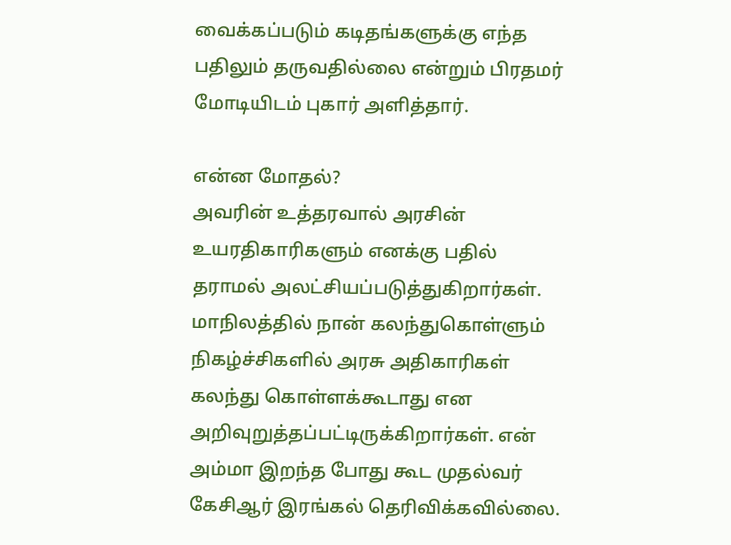வைக்கப்படும் கடிதங்களுக்கு எந்த பதிலும் தருவதில்லை என்றும் பிரதமர் மோடியிடம் புகார் அளித்தார்.

என்ன மோதல்?
அவரின் உத்தரவால் அரசின் உயரதிகாரிகளும் எனக்கு பதில் தராமல் அலட்சியப்படுத்துகிறார்கள். மாநிலத்தில் நான் கலந்துகொள்ளும் நிகழ்ச்சிகளில் அரசு அதிகாரிகள் கலந்து கொள்ளக்கூடாது என அறிவுறுத்தப்பட்டிருக்கிறார்கள். என் அம்மா இறந்த போது கூட முதல்வர் கேசிஆர் இரங்கல் தெரிவிக்கவில்லை.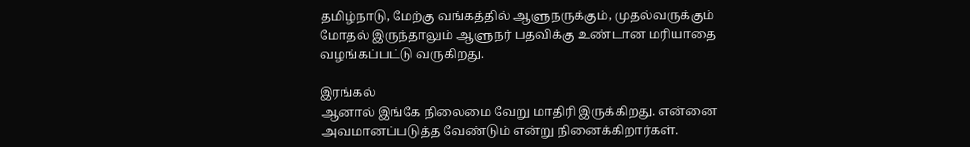தமிழ்நாடு, மேற்கு வங்கத்தில் ஆளுநருக்கும், முதல்வருக்கும் மோதல் இருந்தாலும் ஆளுநர் பதவிக்கு உண்டான மரியாதை வழங்கப்பட்டு வருகிறது.

இரங்கல்
ஆனால் இங்கே நிலைமை வேறு மாதிரி இருக்கிறது. என்னை அவமானப்படுத்த வேண்டும் என்று நினைக்கிறார்கள்.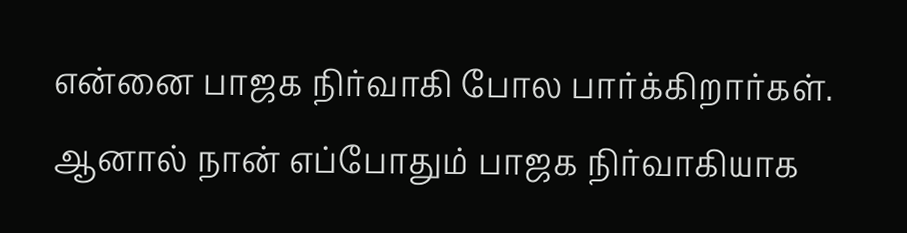என்னை பாஜக நிர்வாகி போல பார்க்கிறார்கள். ஆனால் நான் எப்போதும் பாஜக நிர்வாகியாக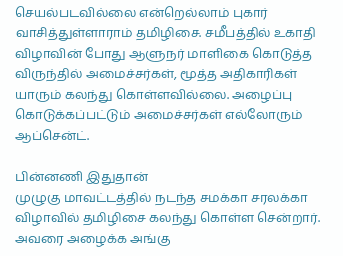செயல்படவில்லை என்றெல்லாம் புகார் வாசித்துள்ளாராம் தமிழிசை. சமீபத்தில் உகாதி விழாவின் போது ஆளுநர் மாளிகை கொடுத்த விருந்தில் அமைச்சர்கள், மூத்த அதிகாரிகள் யாரும் கலந்து கொள்ளவில்லை. அழைப்பு கொடுக்கப்பட்டும் அமைச்சர்கள் எல்லோரும் ஆப்சென்ட்.

பின்னணி இதுதான்
முழுகு மாவட்டத்தில் நடந்த சமக்கா சரலக்கா விழாவில் தமிழிசை கலந்து கொள்ள சென்றார். அவரை அழைக்க அங்கு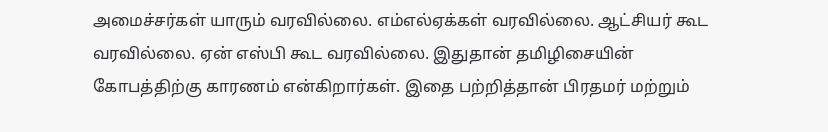அமைச்சர்கள் யாரும் வரவில்லை. எம்எல்ஏக்கள் வரவில்லை. ஆட்சியர் கூட வரவில்லை. ஏன் எஸ்பி கூட வரவில்லை. இதுதான் தமிழிசையின் கோபத்திற்கு காரணம் என்கிறார்கள். இதை பற்றித்தான் பிரதமர் மற்றும்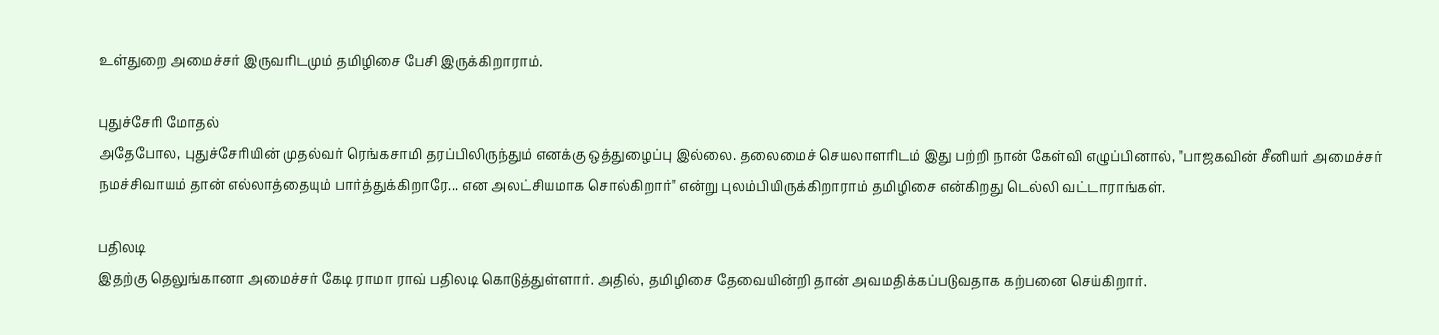உள்துறை அமைச்சர் இருவரிடமும் தமிழிசை பேசி இருக்கிறாராம்.

புதுச்சேரி மோதல்
அதேபோல, புதுச்சேரியின் முதல்வர் ரெங்கசாமி தரப்பிலிருந்தும் எனக்கு ஒத்துழைப்பு இல்லை. தலைமைச் செயலாளரிடம் இது பற்றி நான் கேள்வி எழுப்பினால், "பாஜகவின் சீனியர் அமைச்சர் நமச்சிவாயம் தான் எல்லாத்தையும் பார்த்துக்கிறாரே... என அலட்சியமாக சொல்கிறார்" என்று புலம்பியிருக்கிறாராம் தமிழிசை என்கிறது டெல்லி வட்டாராங்கள்.

பதிலடி
இதற்கு தெலுங்கானா அமைச்சர் கேடி ராமா ராவ் பதிலடி கொடுத்துள்ளார். அதில், தமிழிசை தேவையின்றி தான் அவமதிக்கப்படுவதாக கற்பனை செய்கிறார்.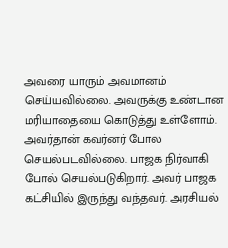அவரை யாரும் அவமானம் செய்யவில்லை. அவருக்கு உண்டான மரியாதையை கொடுத்து உள்ளோம். அவர்தான் கவர்னர் போல செயல்படவில்லை. பாஜக நிர்வாகி போல் செயல்படுகிறார். அவர் பாஜக கட்சியில் இருந்து வந்தவர். அரசியல்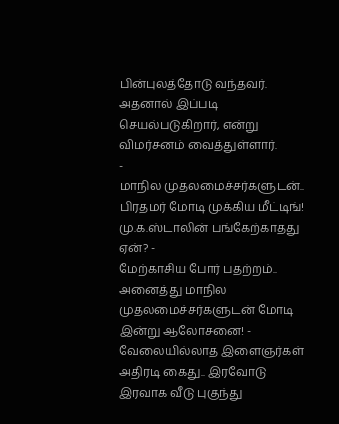பின்புலத்தோடு வந்தவர். அதனால் இப்படி செயல்படுகிறார், என்று விமர்சனம் வைத்துள்ளார்.
-
மாநில முதலமைச்சர்களுடன்.. பிரதமர் மோடி முக்கிய மீட்டிங்! மு.க.ஸ்டாலின் பங்கேற்காதது ஏன்? -
மேற்காசிய போர் பதற்றம்.. அனைத்து மாநில முதலமைச்சர்களுடன் மோடி இன்று ஆலோசனை! -
வேலையில்லாத இளைஞர்கள் அதிரடி கைது.. இரவோடு இரவாக வீடு புகுந்து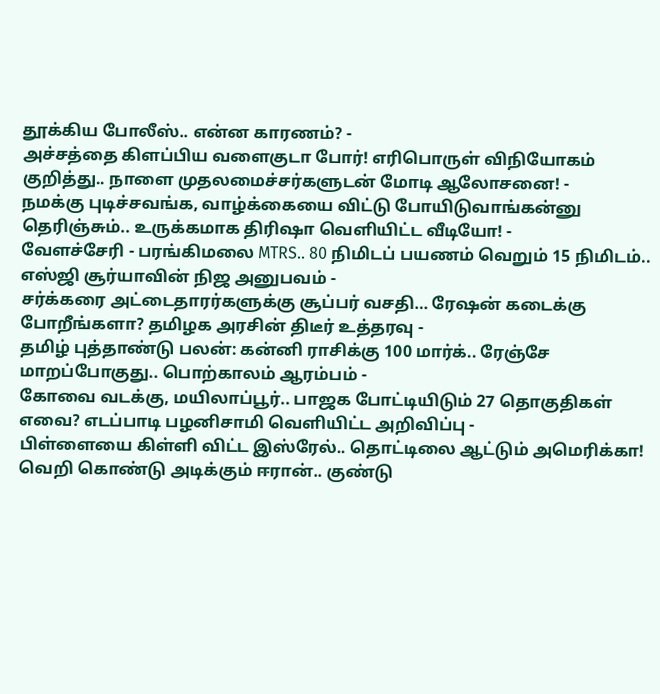தூக்கிய போலீஸ்.. என்ன காரணம்? -
அச்சத்தை கிளப்பிய வளைகுடா போர்! எரிபொருள் விநியோகம் குறித்து.. நாளை முதலமைச்சர்களுடன் மோடி ஆலோசனை! -
நமக்கு புடிச்சவங்க, வாழ்க்கையை விட்டு போயிடுவாங்கன்னு தெரிஞ்சும்.. உருக்கமாக திரிஷா வெளியிட்ட வீடியோ! -
வேளச்சேரி - பரங்கிமலை MTRS.. 80 நிமிடப் பயணம் வெறும் 15 நிமிடம்.. எஸ்ஜி சூர்யாவின் நிஜ அனுபவம் -
சர்க்கரை அட்டைதாரர்களுக்கு சூப்பர் வசதி… ரேஷன் கடைக்கு போறீங்களா? தமிழக அரசின் திடீர் உத்தரவு -
தமிழ் புத்தாண்டு பலன்: கன்னி ராசிக்கு 100 மார்க்.. ரேஞ்சே மாறப்போகுது.. பொற்காலம் ஆரம்பம் -
கோவை வடக்கு, மயிலாப்பூர்.. பாஜக போட்டியிடும் 27 தொகுதிகள் எவை? எடப்பாடி பழனிசாமி வெளியிட்ட அறிவிப்பு -
பிள்ளையை கிள்ளி விட்ட இஸ்ரேல்.. தொட்டிலை ஆட்டும் அமெரிக்கா! வெறி கொண்டு அடிக்கும் ஈரான்.. குண்டு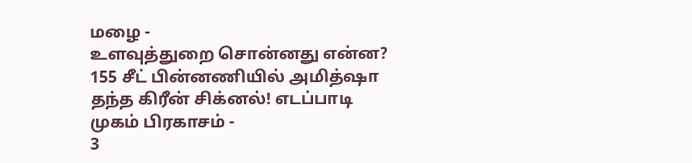மழை -
உளவுத்துறை சொன்னது என்ன? 155 சீட் பின்னணியில் அமித்ஷா தந்த கிரீன் சிக்னல்! எடப்பாடி முகம் பிரகாசம் -
3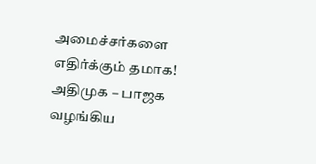அமைச்சர்களை எதிர்க்கும் தமாக! அதிமுக – பாஜக வழங்கிய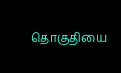தொகுதியை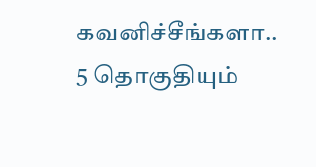கவனிச்சீங்களா.. 5 தொகுதியும்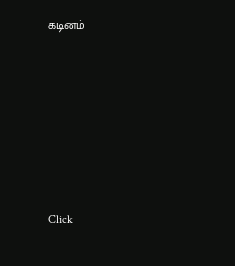கடினம்











Click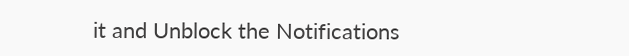it and Unblock the Notifications